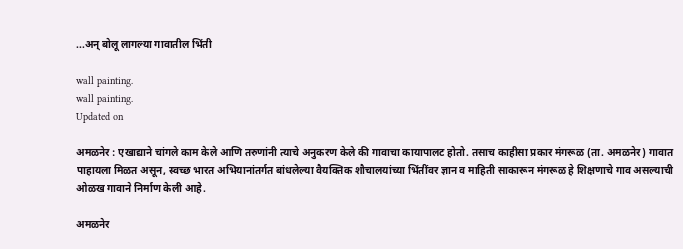...अन् बोलू लागल्या गावातील भिंती

wall painting.
wall painting.
Updated on

अमळनेर : एखाद्याने चांगले काम केले आणि तरुणांनी त्याचे अनुकरण केले की गावाचा कायापालट होतो. तसाच काहीसा प्रकार मंगरूळ (ता. अमळनेर) गावात पाहायला मिळत असून, स्वच्छ भारत अभियानांतर्गत बांधलेल्या वैयक्तिक शौचालयांच्या भिंतींवर ज्ञान व माहिती साकारून मंगरूळ हे शिक्षणाचे गाव असल्याची ओळख गावाने निर्माण केली आहे.

अमळनेर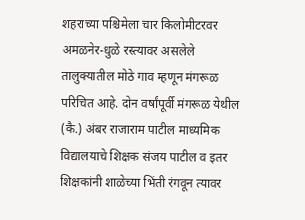शहराच्या पश्चिमेला चार किलोमीटरवर अमळनेर-धुळे रस्त्यावर असलेले तालुक्यातील मोठे गाव म्हणून मंगरूळ परिचित आहे. दोन वर्षांपूर्वी मंगरूळ येथील (कै.) अंबर राजाराम पाटील माध्यमिक विद्यालयाचे शिक्षक संजय पाटील व इतर शिक्षकांनी शाळेच्या भिंती रंगवून त्यावर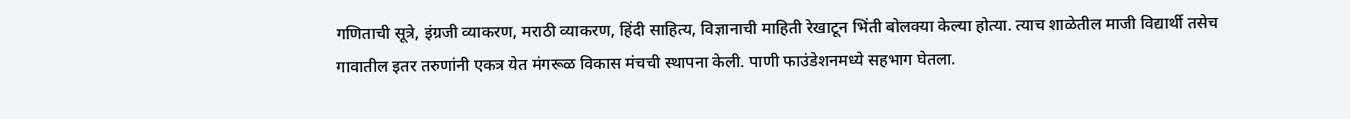गणिताची सूत्रे, इंग्रजी व्याकरण, मराठी व्याकरण, हिंदी साहित्य, विज्ञानाची माहिती रेखाटून भिंती बोलक्या केल्या होत्या. त्याच शाळेतील माजी विद्यार्थी तसेच गावातील इतर तरुणांनी एकत्र येत मंगरूळ विकास मंचची स्थापना केली. पाणी फाउंडेशनमध्ये सहभाग घेतला.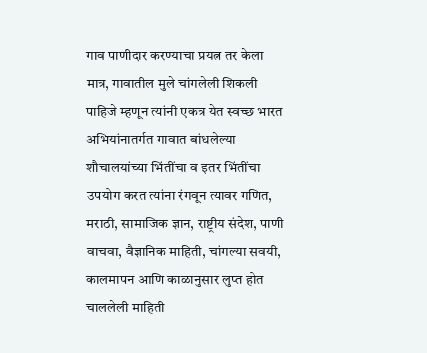गाव पाणीदार करण्याचा प्रयत्न तर केला मात्र, गावातील मुले चांगलेली शिकली पाहिजे म्हणून त्यांनी एकत्र येत स्वच्छ भारत अभियांनातर्गत गावात बांधलेल्या शौचालयांच्या भिंतींचा व इतर भिंतींचा उपयोग करत त्यांना रंगवून त्यावर गणित, मराठी, सामाजिक ज्ञान, राष्ट्रीय संदेश, पाणी वाचवा, वैज्ञानिक माहिती, चांगल्या सवयी, कालमापन आणि काळानुसार लुप्त होत चाललेली माहिती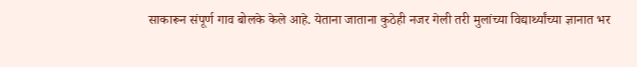साकारून संपूर्ण गाव बोलके केले आहे. येताना जाताना कुठेही नजर गेली तरी मुलांच्या विद्यार्थ्यांच्या ज्ञानात भर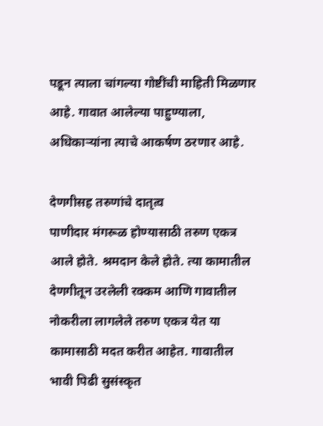पडून त्याला चांगल्या गोष्टींची माहिती मिळणार आहे. गावात आलेल्या पाहुण्याला, अधिकाऱ्यांना त्याचे आकर्षण ठरणार आहे.

देणगीसह तरुणांचे दातृत्व
पाणीदार मंगरूळ होण्यासाठी तरुण एकत्र आले होते. श्रमदान केले होते. त्या कामातील देणगीतून उरलेली रक्कम आणि गावातील नोकरीला लागलेले तरुण एकत्र येत या कामासाठी मदत करीत आहेत. गावातील भावी पिढी सुसंस्कृत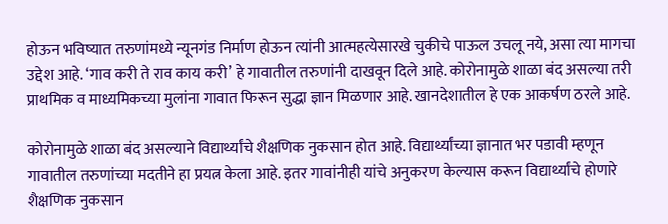होऊन भविष्यात तरुणांमध्ये न्यूनगंड निर्माण होऊन त्यांनी आत्महत्येसारखे चुकीचे पाऊल उचलू नये, असा त्या मागचा उद्देश आहे. ‘गाव करी ते राव काय करी’ हे गावातील तरुणांनी दाखवून दिले आहे. कोरोनामुळे शाळा बंद असल्या तरी प्राथमिक व माध्यमिकच्या मुलांना गावात फिरून सुद्धा ज्ञान मिळणार आहे. खानदेशातील हे एक आकर्षण ठरले आहे.

कोरोनामुळे शाळा बंद असल्याने विद्यार्थ्यांचे शैक्षणिक नुकसान होत आहे. विद्यार्थ्यांच्या ज्ञानात भर पडावी म्हणून गावातील तरुणांच्या मदतीने हा प्रयत्न केला आहे. इतर गावांनीही यांचे अनुकरण केल्यास करून विद्यार्थ्यांचे होणारे शैक्षणिक नुकसान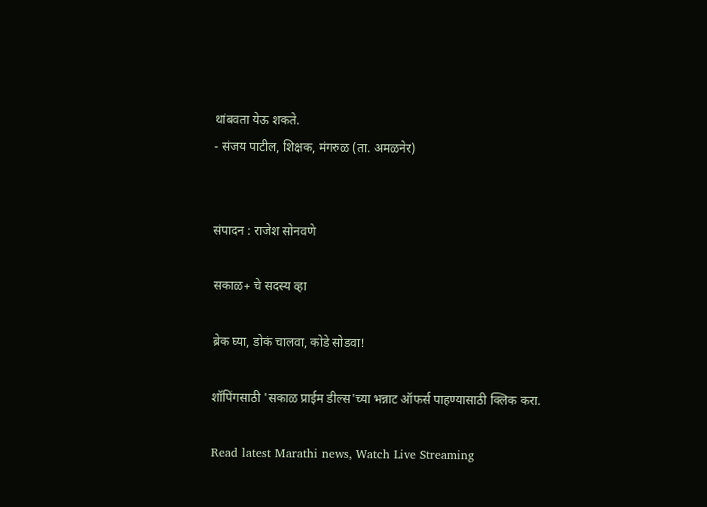थांबवता येऊ शकते.
- संजय पाटील, शिक्षक, मंगरुळ (ता. अमळनेर)


संपादन : राजेश सोनवणे

सकाळ+ चे सदस्य व्हा

ब्रेक घ्या, डोकं चालवा, कोडे सोडवा!

शॉपिंगसाठी 'सकाळ प्राईम डील्स'च्या भन्नाट ऑफर्स पाहण्यासाठी क्लिक करा.

Read latest Marathi news, Watch Live Streaming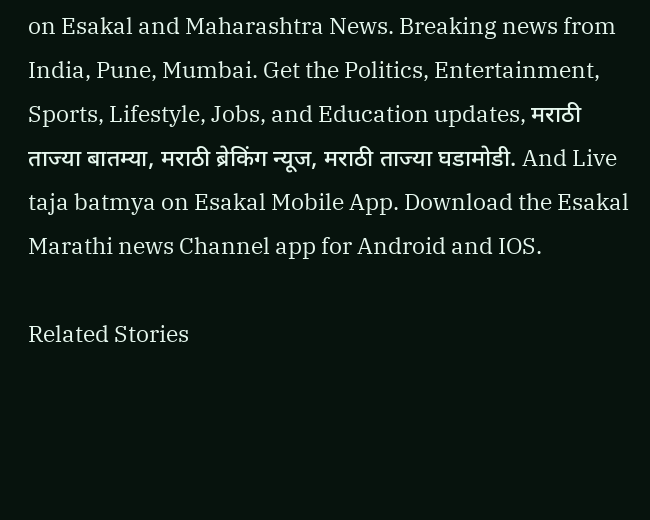on Esakal and Maharashtra News. Breaking news from India, Pune, Mumbai. Get the Politics, Entertainment, Sports, Lifestyle, Jobs, and Education updates, मराठी ताज्या बातम्या, मराठी ब्रेकिंग न्यूज, मराठी ताज्या घडामोडी. And Live taja batmya on Esakal Mobile App. Download the Esakal Marathi news Channel app for Android and IOS.

Related Stories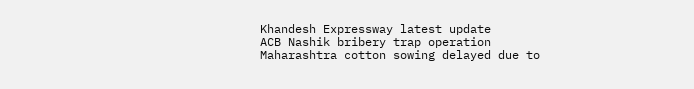Khandesh Expressway latest update
ACB Nashik bribery trap operation
Maharashtra cotton sowing delayed due to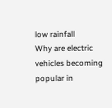low rainfall
Why are electric vehicles becoming popular in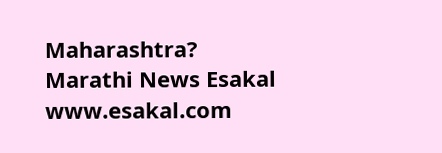Maharashtra?
Marathi News Esakal
www.esakal.com